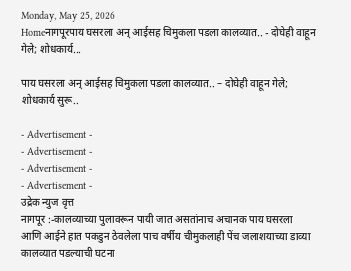Monday, May 25, 2026
Homeनागपूरपाय घसरला अन् आईसह चिमुकला पडला कालव्यात.. - दोघेही वाहून गेले; शोधकार्य...

पाय घसरला अन् आईसह चिमुकला पडला कालव्यात.. – दोघेही वाहून गेले; शोधकार्य सुरू..

- Advertisement -
- Advertisement -
- Advertisement -
- Advertisement -
उद्रेक न्युज वृत्त
नागपूर :-कालव्याच्या पुलावरून पायी जात असतांनाच अचानक पाय घसरला आणि आईने हात पकडुन ठेवलेला पाच वर्षीय चीमुकलाही पेंच जलाशयाच्या डाव्या कालव्यात पडल्याची घटना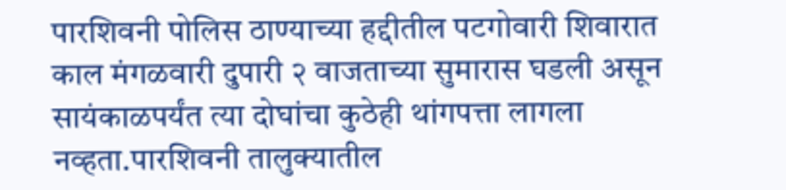पारशिवनी पोलिस ठाण्याच्या हद्दीतील पटगोवारी शिवारात काल मंगळवारी दुपारी २ वाजताच्या सुमारास घडली असून सायंकाळपर्यंत त्या दोघांचा कुठेही थांगपत्ता लागला नव्हता.पारशिवनी तालुक्यातील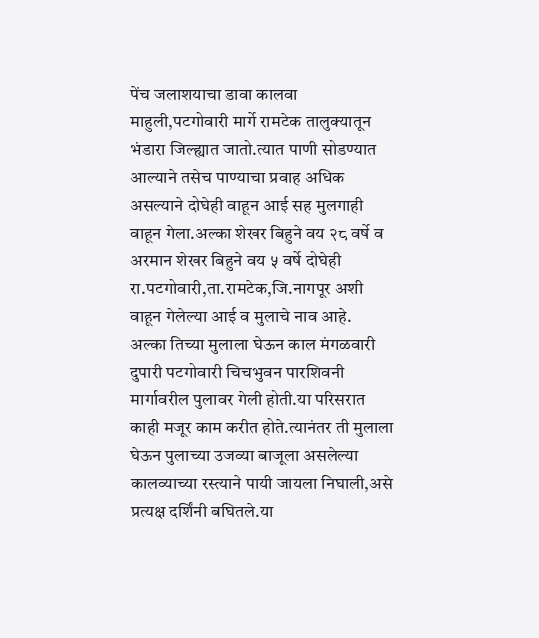पेंच जलाशयाचा डावा कालवा माहुली,पटगोवारी मार्गे रामटेक तालुक्यातून भंडारा जिल्ह्यात जातो.त्यात पाणी सोडण्यात आल्याने तसेच पाण्याचा प्रवाह अधिक असल्याने दोघेही वाहून आई सह मुलगाही वाहून गेला.अल्का शेखर बिहुने वय २८ वर्षे व अरमान शेखर बिहुने वय ५ वर्षे दोघेही रा.पटगोवारी,ता.रामटेक,जि.नागपूर अशी वाहून गेलेल्या आई व मुलाचे नाव आहे.
अल्का तिच्या मुलाला घेऊन काल मंगळवारी दुपारी पटगोवारी चिचभुवन पारशिवनी मार्गावरील पुलावर गेली होती.या परिसरात काही मजूर काम करीत होते.त्यानंतर ती मुलाला घेऊन पुलाच्या उजव्या बाजूला असलेल्या कालव्याच्या रस्त्याने पायी जायला निघाली,असे प्रत्यक्ष दर्शिंनी बघितले.या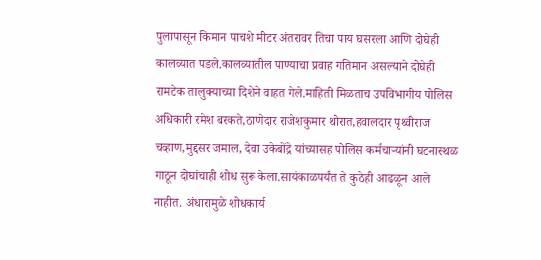पुलापासून किमान पाचशे मीटर अंतरावर तिचा पाय घसरला आणि दोघेही कालव्यात पडले.कालव्यातील पाण्याचा प्रवाह गतिमान असल्याने दोघेही रामटेक तालुक्याच्या दिशेने वाहत गेले.माहिती मिळताच उपविभागीय पोलिस अधिकारी रमेश बरकते,ठाणेदार राजेशकुमार थोरात,हवालदार पृथ्वीराज चव्हाण,मुद्दसर जमाल, देवा उकेबोंद्रे यांच्यासह पोलिस कर्मचाऱ्यांनी घटनास्थळ गाठून दोघांचाही शोध सुरू केला.सायंकाळपर्यंत ते कुठेही आढळून आले नाहीत. अंधारामुळे शोधकार्य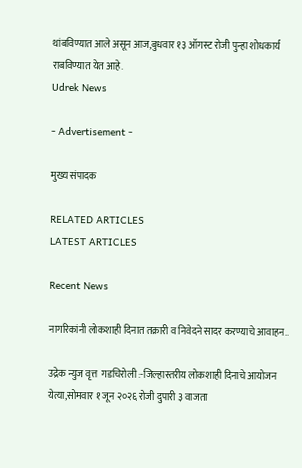थांबविण्यात आले असून आज,बुधवार १३ ऑगस्ट रोजी पुन्हा शोधकार्य राबविण्यात येत आहे.
Udrek News

- Advertisement -

मुख्य संपादक

RELATED ARTICLES
LATEST ARTICLES

Recent News

नागरिकांनी लोकशाही दिनात तक्रारी व निवेदने सादर करण्याचे आवाहन..

उद्रेक न्युज वृत्त  गडचिरोली :-जिल्हास्तरीय लोकशाही दिनाचे आयोजन  येत्या,सोमवार १ जून २०२६ रोजी दुपारी ३ वाजता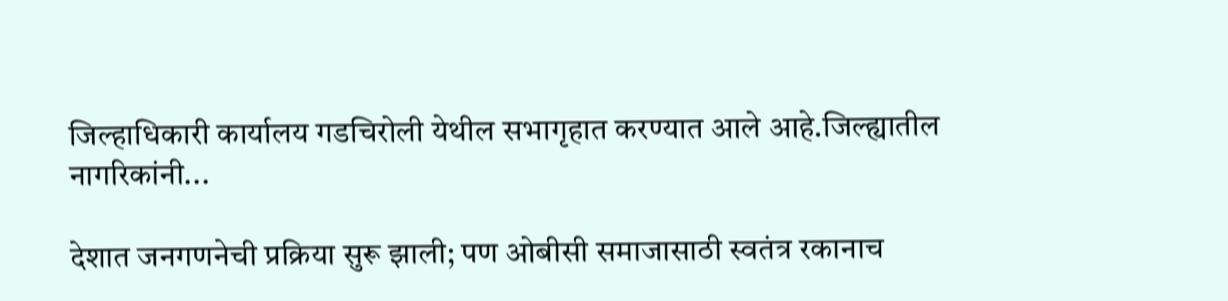जिल्हाधिकारी कार्यालय गडचिरोली येथील सभागृहात करण्यात आले आहे.जिल्ह्यातील नागरिकांनी...

देशात जनगणनेची प्रक्रिया सुरू झाली; पण ओबीसी समाजासाठी स्वतंत्र रकानाच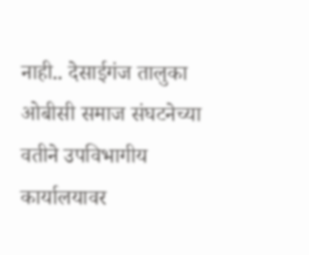नाही.. देसाईगंज तालुका ओबीसी समाज संघटनेच्या वतीने उपविभागीय कार्यालयावर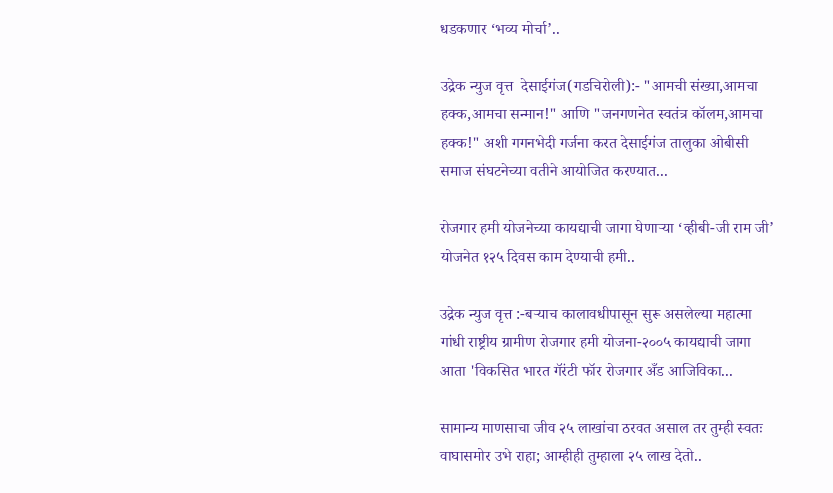धडकणार ‘भव्य मोर्चा’..

उद्रेक न्युज वृत्त  देसाईगंज(गडचिरोली):- "आमची संख्या,आमचा हक्क,आमचा सन्मान!" आणि "जनगणनेत स्वतंत्र कॉलम,आमचा हक्क!" अशी गगनभेदी गर्जना करत देसाईगंज तालुका ओबीसी समाज संघटनेच्या वतीने आयोजित करण्यात...

रोजगार हमी योजनेच्या कायद्याची जागा घेणाऱ्या ‘व्हीबी-जी राम जी’ योजनेत १२५ दिवस काम देण्याची हमी..

उद्रेक न्युज वृत्त :-बऱ्याच कालावधीपासून सुरू असलेल्या महात्मा गांधी राष्ट्रीय ग्रामीण रोजगार हमी योजना-२००५ कायद्याची जागा आता 'विकसित भारत गॅरंटी फॉर रोजगार अँड आजिविका...

सामान्य माणसाचा जीव २५ लाखांचा ठरवत असाल तर तुम्ही स्वतः वाघासमोर उभे राहा; आम्हीही तुम्हाला २५ लाख देतो..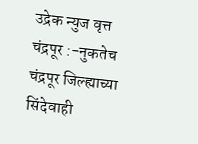उद्रेक न्युज वृत्त  चंद्रपूर :-नुकतेच चंद्रपूर जिल्ह्याच्या सिंदेवाही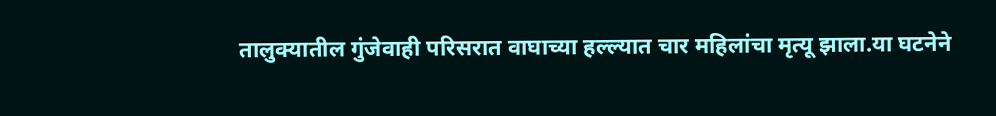तालुक्यातील गुंजेवाही परिसरात वाघाच्या हल्ल्यात चार महिलांचा मृत्यू झाला.या घटनेने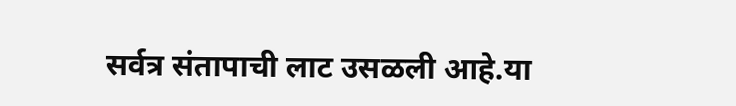सर्वत्र संतापाची लाट उसळली आहे.या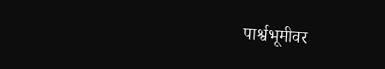पार्श्वभूमीवर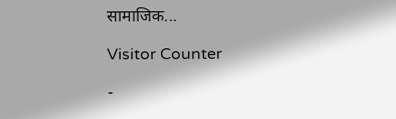सामाजिक...

Visitor Counter

-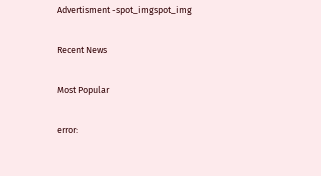Advertisment -spot_imgspot_img

Recent News

Most Popular

error: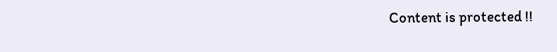Content is protected !!